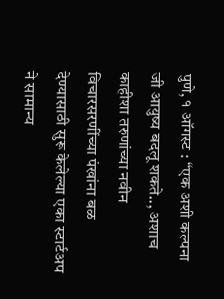पुणे, १ ऑगस्ट : “एक अशी कल्पना जी आयुष्य बदलू शकते.., अशाच काहीशा तरुणांच्या नवीन विचारसरणींच्या पंखांना बळ देण्यासाठी सुरू केलेल्या एका स्टार्टअप ने सामान्य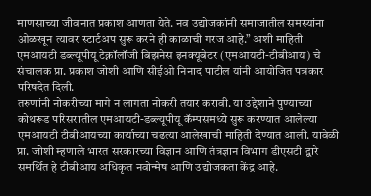माणसाच्या जीवनात प्रकाश आणता येते. नव उद्योजकांनी समाजातील समस्यांना ओळखून त्यावर स्टार्टअप सुरू करने ही काळाची गरज आहे.” अशी माहिती एमआयटी डब्ल्यूपीयू टेक्नॉलॉजी बिझनेस इनक्यूबेटर (एमआयटी-टीबीआय) चे संचालक प्रा. प्रकाश जोशी आणि सीईओ निनाद पाटील यांनी आयोजित पत्रकार परिषदेत दिली.
तरुणांनी नोकरीच्या मागे न लागता नोकरी तयार करावी. या उद्देशाने पुण्याच्या कोथरूड परिसरातील एमआयटी-डब्ल्यूपीयू कॅम्पसमध्ये सुरू करण्यात आलेल्या एमआयटी टीबीआयच्या कार्याच्या चढत्या आलेखाची माहिती देण्यात आली. यावेळी प्रा. जोशी म्हणाले भारत सरकारच्या विज्ञान आणि तंत्रज्ञान विभाग डीएसटी द्वारे समर्थित हे टीबीआय अधिकृत नवोन्मेष आणि उद्योजकता केंद्र आहे.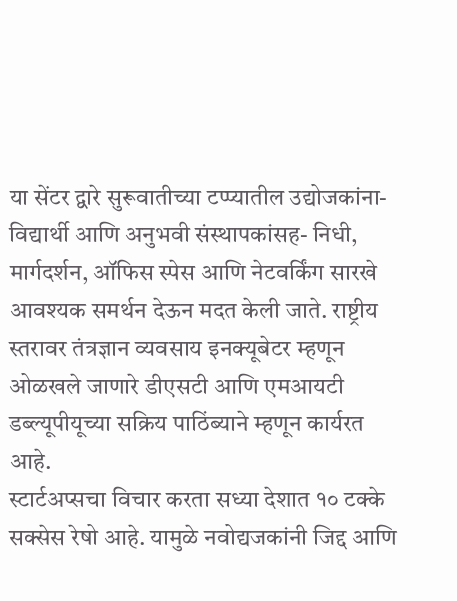या सेंटर द्वारे सुरूवातीच्या टप्प्यातील उद्योजकांना-विद्यार्थी आणि अनुभवी संस्थापकांसह- निधी, मार्गदर्शन, ऑफिस स्पेस आणि नेटवर्किंग सारखे आवश्यक समर्थन देऊन मदत केली जाते. राष्ट्रीय स्तरावर तंत्रज्ञान व्यवसाय इनक्यूबेटर म्हणून ओळखले जाणारे डीएसटी आणि एमआयटी डब्ल्यूपीयूच्या सक्रिय पाठिंब्याने म्हणून कार्यरत आहे.
स्टार्टअप्सचा विचार करता सध्या देशात १० टक्के सक्सेस रेषो आहे. यामुळे नवोद्यजकांनी जिद्द आणि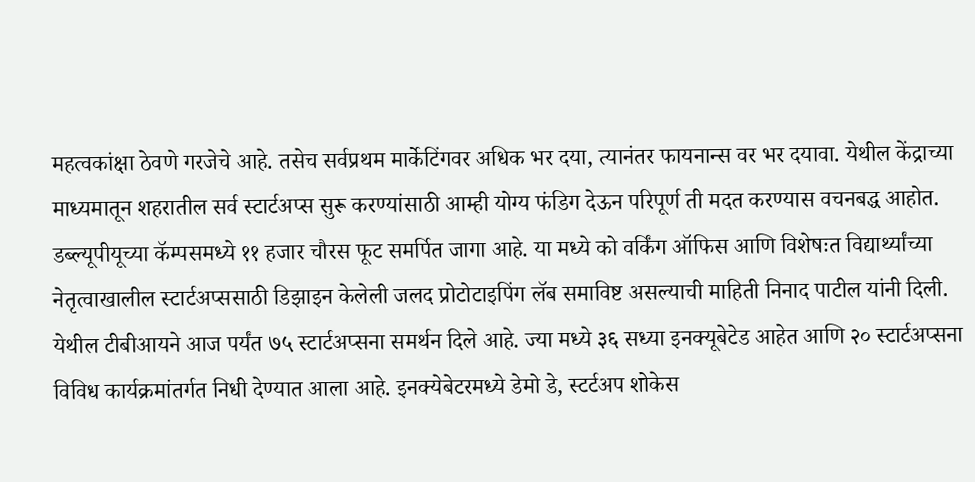महत्वकांक्षा ठेवणे गरजेचे आहे. तसेच सर्वप्रथम मार्केटिंगवर अधिक भर दया, त्यानंतर फायनान्स वर भर दयावा. येथील केंद्राच्या माध्यमातून शहरातील सर्व स्टार्टअप्स सुरू करण्यांसाठी आम्ही योग्य फंडिग देऊन परिपूर्ण ती मदत करण्यास वचनबद्ध आहोत.
डब्ल्यूपीयूच्या कॅम्पसमध्ये ११ हजार चौरस फूट समर्पित जागा आहे. या मध्ये को वर्किंग ऑफिस आणि विशेषःत विद्यार्थ्यांच्या नेतृत्वाखालील स्टार्टअप्ससाठी डिझाइन केलेली जलद प्रोटोटाइपिंग लॅब समाविष्ट असल्याची माहिती निनाद पाटील यांनी दिली.
येथील टीबीआयने आज पर्यंत ७५ स्टार्टअप्सना समर्थन दिले आहे. ज्या मध्ये ३६ सध्या इनक्यूबेटेड आहेत आणि २० स्टार्टअप्सना विविध कार्यक्रमांतर्गत निधी देण्यात आला आहे. इनक्येबेटरमध्ये डेमो डे, स्टर्टअप शोकेस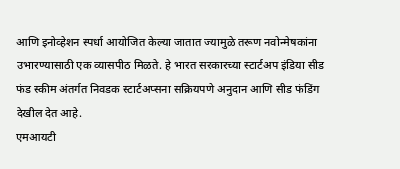आणि इनोव्हेशन स्पर्धा आयोजित केल्या जातात ज्यामुळे तरूण नवोन्मेषकांना उभारण्यासाठी एक व्यासपीठ मिळते. हे भारत सरकारच्या स्टार्टअप इंडिया सीड फंड स्कीम अंतर्गत निवडक स्टार्टअप्सना सक्रियपणे अनुदान आणि सीड फंडिंग देखील देत आहे.
एमआयटी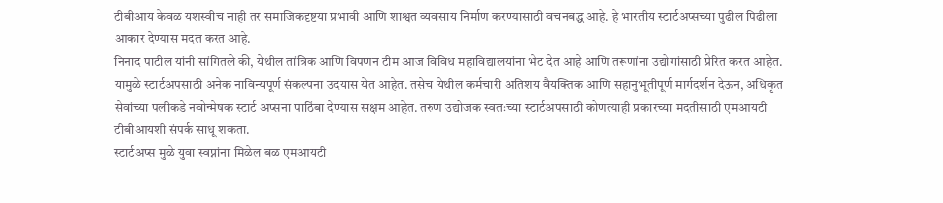टीबीआय केवळ यशस्वीच नाही तर समाजिकदृष्टया प्रभावी आणि शाश्वत व्यवसाय निर्माण करण्यासाठी वचनबद्ध आहे. हे भारतीय स्टार्टअप्सच्या पुढील पिढीला आकार देण्यास मदत करत आहे.
निनाद पाटील यांनी सांगितले की, येथील तांत्रिक आणि विपणन टीम आज विविध महाविद्यालयांना भेट देत आहे आणि तरूणांना उद्योगांसाठी प्रेरित करत आहेत. यामुळे स्टार्टअपसाठी अनेक नाविन्यपूर्ण संकल्पना उदयास येत आहेत. तसेच येथील कर्मचारी अतिशय वैयक्तिक आणि सहानुभूतीपूर्ण मार्गदर्शन देऊन, अधिकृत सेवांच्या पलीकडे नवोन्मेषक स्टार्ट अप्सना पाठिंबा देण्यास सक्षम आहेत. तरुण उद्योजक स्वतःच्या स्टार्टअपसाठी कोणत्याही प्रकारच्या मदतीसाठी एमआयटी टीबीआयशी संपर्क साधू शकता.
स्टार्टअप्स मुळे युवा स्वप्नांना मिळेल बळ एमआयटी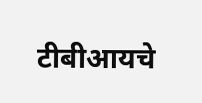टीबीआयचे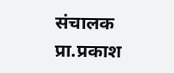संचालक प्रा.प्रकाश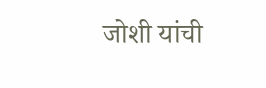जोशी यांची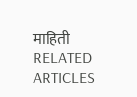माहिती
RELATED ARTICLES